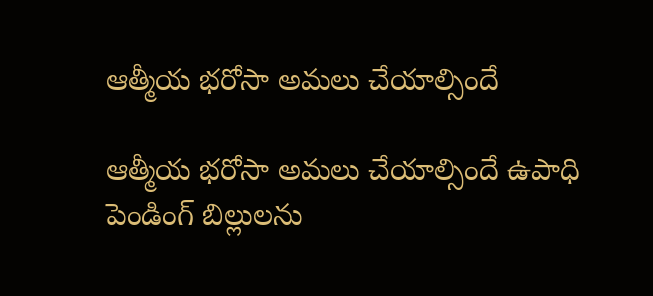ఆత్మీయ భరోసా అమలు చేయాల్సిందే

ఆత్మీయ భరోసా అమలు చేయాల్సిందే ఉపాధి పెండింగ్ బిల్లులను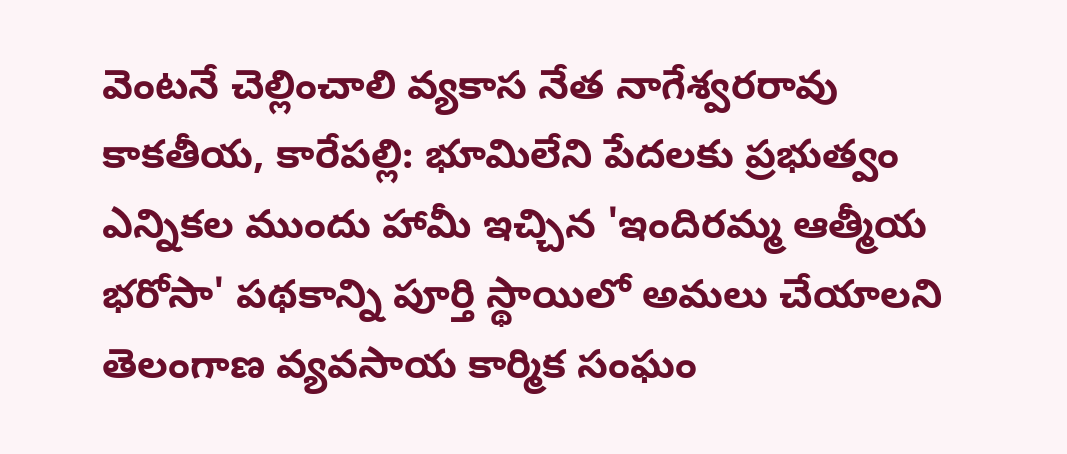వెంటనే చెల్లించాలి వ్యకాస నేత నాగేశ్వరరావు కాకతీయ, కారేపల్లి: భూమిలేని పేదలకు ప్రభుత్వం ఎన్నికల ముందు హామీ ఇచ్చిన 'ఇందిరమ్మ ఆత్మీయ భరోసా' పథకాన్ని పూర్తి స్థాయిలో అమలు చేయాలని తెలంగాణ వ్యవసాయ కార్మిక సంఘం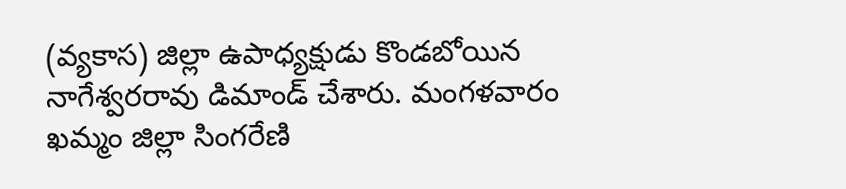(వ్యకాస) జిల్లా ఉపాధ్యక్షుడు కొండబోయిన నాగేశ్వరరావు డిమాండ్ చేశారు. మంగళవారం ఖమ్మం జిల్లా సింగరేణి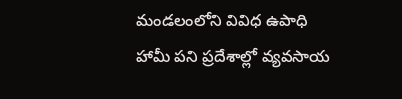మండలంలోని వివిధ ఉపాధి హామీ పని ప్రదేశాల్లో వ్యవసాయ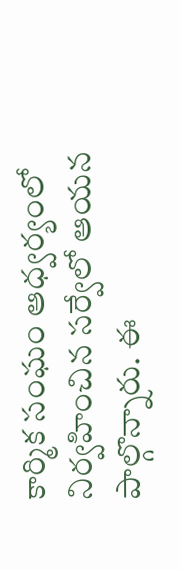కార్మిక సంఘం ఆధ్వర్యంలో నిర్వహించిన సర్వేలో ఆయన పాల్గొన్నారు. ఈ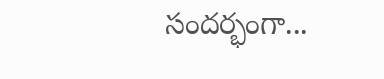సందర్భంగా...